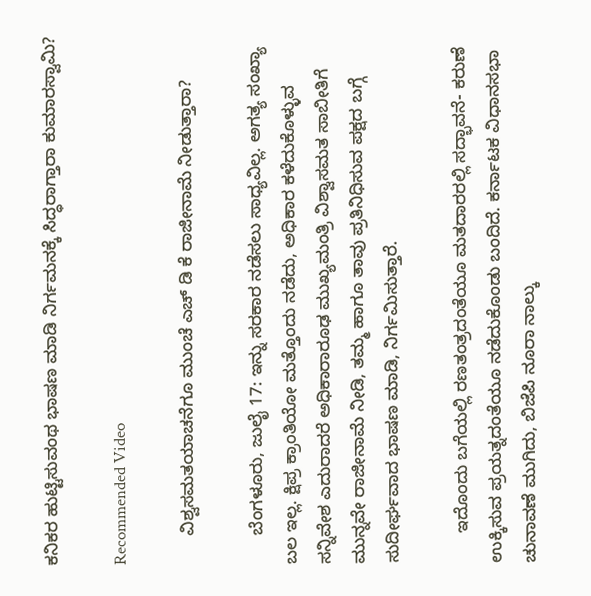ಕನಿಕರ ಹುಟ್ಟಿಸುವಂಥ ಭಾಷಣ ಮಾಡಿ ನಿರ್ಗಮನಕ್ಕೆ ಸಿದ್ಧರಾಗ್ತಾರಾ ಕುಮಾರಸ್ವಾಮಿ?

Recommended Video

      ವಿಶ್ವಸಮತಯಾಚನೆಗೂ ಮುಂಚೆ ಎಚ್ ಡಿ ಕೆ ರಾಜೀನಾಮೆ ನೀಡುತ್ತಾರಾ?

      ಬೆಂಗಳೂರು, ಜುಲೈ 17: ಇನ್ನು ಸರಕಾರ ನಡೆಸಲು ಸಾಧ್ಯವಿಲ್ಲ. ಅಗತ್ಯ ಸಂಖ್ಯಾ ಬಲ ಇಲ್ಲ. ಕ್ಷಿಪ್ರ ಕ್ರಾಂತಿಯೋ ಮತ್ತೊಂದು ನಡೆದು, ಅಧಿಕಾರ ಕಳೆದುಕೊಳ್ಳುವ ಸನ್ನಿವೇಶ ಎದುರಾದರೆ ಅಧಿಕಾರಾರೂಢ ಮುಖ್ಯಮಂತ್ರಿ ವಿಶ್ವಾಸಮತ ಸಾಬೀತಿಗೆ ಮುನ್ನವೇ ರಾಜೀನಾಮೆ ನೀಡಿ, ತಮ್ಮ ಹಾಗೂ ತಾವು ಪ್ರತಿನಿಧಿಸುವ ಪಕ್ಷದ ಬಗ್ಗೆ ಸುದೀರ್ಘವಾದ ಭಾಷಣ ಮಾಡಿ, ನಿರ್ಗಮಿಸುತ್ತಾರೆ.

      ಇದೊಂದು ಬಗೆಯಲ್ಲಿ ರಣತಂತ್ರದಂತೆಯೂ ಮತದಾರರಲ್ಲಿ ಸದ್ಭಾವನೆ- ಕರುಣೆ ಉಕ್ಕಿಸುವ ಪ್ರಯತ್ನದಂತೆಯೂ ನಡೆದುಕೊಂಡು ಬಂದಿದೆ. ಕರ್ನಾಟಕ ವಿಧಾನಸಭಾ ಚುನಾವಣೆ ಮುಗಿದು, ಬಿಜೆಪಿ ನೂರಾ ನಾಲ್ಕು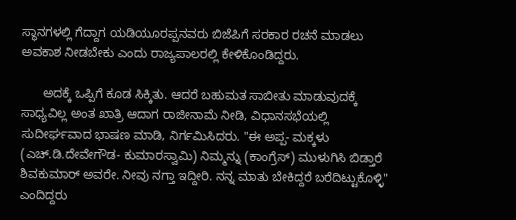ಸ್ಥಾನಗಳಲ್ಲಿ ಗೆದ್ದಾಗ ಯಡಿಯೂರಪ್ಪನವರು ಬಿಜೆಪಿಗೆ ಸರಕಾರ ರಚನೆ ಮಾಡಲು ಅವಕಾಶ ನೀಡಬೇಕು ಎಂದು ರಾಜ್ಯಪಾಲರಲ್ಲಿ ಕೇಳಿಕೊಂಡಿದ್ದರು.

      ಅದಕ್ಕೆ ಒಪ್ಪಿಗೆ ಕೂಡ ಸಿಕ್ಕಿತು. ಆದರೆ ಬಹುಮತ ಸಾಬೀತು ಮಾಡುವುದಕ್ಕೆ ಸಾಧ್ಯವಿಲ್ಲ ಅಂತ ಖಾತ್ರಿ ಆದಾಗ ರಾಜೀನಾಮೆ ನೀಡಿ, ವಿಧಾನಸಭೆಯಲ್ಲಿ ಸುದೀರ್ಘವಾದ ಭಾಷಣ ಮಾಡಿ, ನಿರ್ಗಮಿಸಿದರು. "ಈ ಅಪ್ಪ- ಮಕ್ಕಳು (ಎಚ್.ಡಿ.ದೇವೇಗೌಡ- ಕುಮಾರಸ್ವಾಮಿ) ನಿಮ್ಮನ್ನು (ಕಾಂಗ್ರೆಸ್) ಮುಳುಗಿಸಿ ಬಿಡ್ತಾರೆ ಶಿವಕುಮಾರ್ ಅವರೇ. ನೀವು ನಗ್ತಾ ಇದ್ದೀರಿ. ನನ್ನ ಮಾತು ಬೇಕಿದ್ದರೆ ಬರೆದಿಟ್ಟುಕೊಳ್ಳಿ" ಎಂದಿದ್ದರು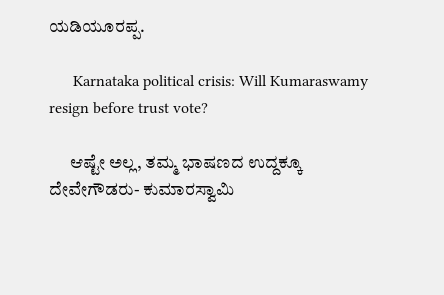ಯಡಿಯೂರಪ್ಪ.

      Karnataka political crisis: Will Kumaraswamy resign before trust vote?

      ಆಷ್ಟೇ ಅಲ್ಲ, ತಮ್ಮ ಭಾಷಣದ ಉದ್ದಕ್ಕೂ ದೇವೇಗೌಡರು- ಕುಮಾರಸ್ವಾಮಿ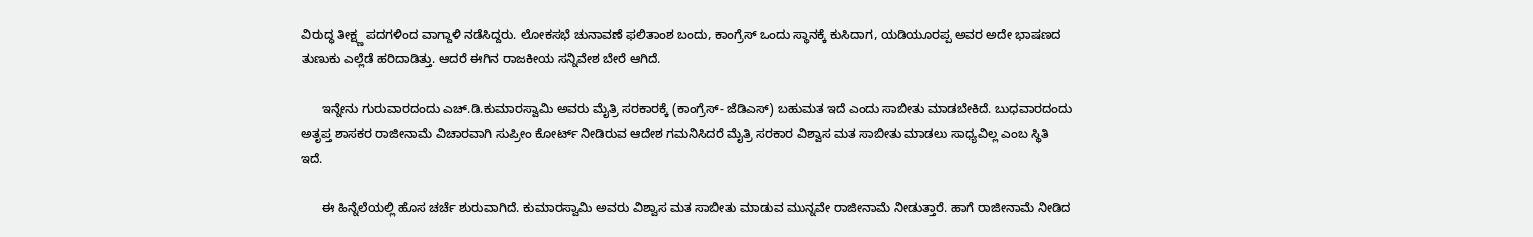ವಿರುದ್ಧ ತೀಕ್ಷ್ಣ ಪದಗಳಿಂದ ವಾಗ್ದಾಳಿ ನಡೆಸಿದ್ದರು. ಲೋಕಸಭೆ ಚುನಾವಣೆ ಫಲಿತಾಂಶ ಬಂದು, ಕಾಂಗ್ರೆಸ್ ಒಂದು ಸ್ಥಾನಕ್ಕೆ ಕುಸಿದಾಗ, ಯಡಿಯೂರಪ್ಪ ಅವರ ಅದೇ ಭಾಷಣದ ತುಣುಕು ಎಲ್ಲೆಡೆ ಹರಿದಾಡಿತ್ತು. ಆದರೆ ಈಗಿನ ರಾಜಕೀಯ ಸನ್ನಿವೇಶ ಬೇರೆ ಆಗಿದೆ.

      ಇನ್ನೇನು ಗುರುವಾರದಂದು ಎಚ್.ಡಿ.ಕುಮಾರಸ್ವಾಮಿ ಅವರು ಮೈತ್ರಿ ಸರಕಾರಕ್ಕೆ (ಕಾಂಗ್ರೆಸ್- ಜೆಡಿಎಸ್) ಬಹುಮತ ಇದೆ ಎಂದು ಸಾಬೀತು ಮಾಡಬೇಕಿದೆ. ಬುಧವಾರದಂದು ಅತೃಪ್ತ ಶಾಸಕರ ರಾಜೀನಾಮೆ ವಿಚಾರವಾಗಿ ಸುಪ್ರೀಂ ಕೋರ್ಟ್ ನೀಡಿರುವ ಆದೇಶ ಗಮನಿಸಿದರೆ ಮೈತ್ರಿ ಸರಕಾರ ವಿಶ್ವಾಸ ಮತ ಸಾಬೀತು ಮಾಡಲು ಸಾಧ್ಯವಿಲ್ಲ ಎಂಬ ಸ್ಥಿತಿ ಇದೆ.

      ಈ ಹಿನ್ನೆಲೆಯಲ್ಲಿ ಹೊಸ ಚರ್ಚೆ ಶುರುವಾಗಿದೆ. ಕುಮಾರಸ್ವಾಮಿ ಅವರು ವಿಶ್ವಾಸ ಮತ ಸಾಬೀತು ಮಾಡುವ ಮುನ್ನವೇ ರಾಜೀನಾಮೆ ನೀಡುತ್ತಾರೆ. ಹಾಗೆ ರಾಜೀನಾಮೆ ನೀಡಿದ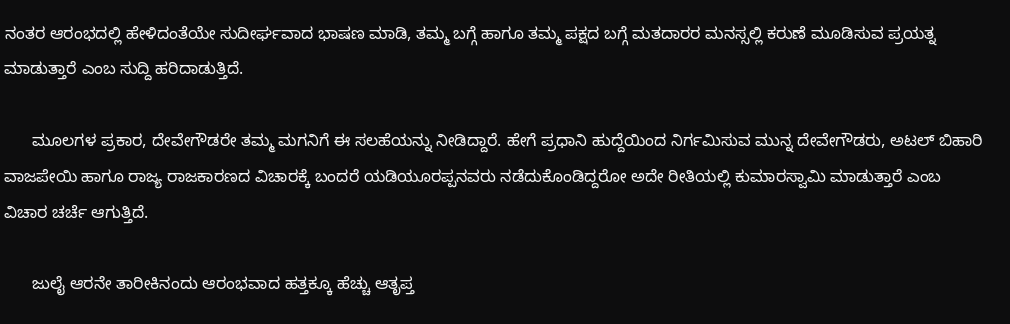ನಂತರ ಆರಂಭದಲ್ಲಿ ಹೇಳಿದಂತೆಯೇ ಸುದೀರ್ಘವಾದ ಭಾಷಣ ಮಾಡಿ, ತಮ್ಮ ಬಗ್ಗೆ ಹಾಗೂ ತಮ್ಮ ಪಕ್ಷದ ಬಗ್ಗೆ ಮತದಾರರ ಮನಸ್ಸಲ್ಲಿ ಕರುಣೆ ಮೂಡಿಸುವ ಪ್ರಯತ್ನ ಮಾಡುತ್ತಾರೆ ಎಂಬ ಸುದ್ದಿ ಹರಿದಾಡುತ್ತಿದೆ.

      ಮೂಲಗಳ ಪ್ರಕಾರ, ದೇವೇಗೌಡರೇ ತಮ್ಮ ಮಗನಿಗೆ ಈ ಸಲಹೆಯನ್ನು ನೀಡಿದ್ದಾರೆ. ಹೇಗೆ ಪ್ರಧಾನಿ ಹುದ್ದೆಯಿಂದ ನಿರ್ಗಮಿಸುವ ಮುನ್ನ ದೇವೇಗೌಡರು, ಅಟಲ್ ಬಿಹಾರಿ ವಾಜಪೇಯಿ ಹಾಗೂ ರಾಜ್ಯ ರಾಜಕಾರಣದ ವಿಚಾರಕ್ಕೆ ಬಂದರೆ ಯಡಿಯೂರಪ್ಪನವರು ನಡೆದುಕೊಂಡಿದ್ದರೋ ಅದೇ ರೀತಿಯಲ್ಲಿ ಕುಮಾರಸ್ವಾಮಿ ಮಾಡುತ್ತಾರೆ ಎಂಬ ವಿಚಾರ ಚರ್ಚೆ ಆಗುತ್ತಿದೆ.

      ಜುಲೈ ಆರನೇ ತಾರೀಕಿನಂದು ಆರಂಭವಾದ ಹತ್ತಕ್ಕೂ ಹೆಚ್ಚು ಆತೃಪ್ತ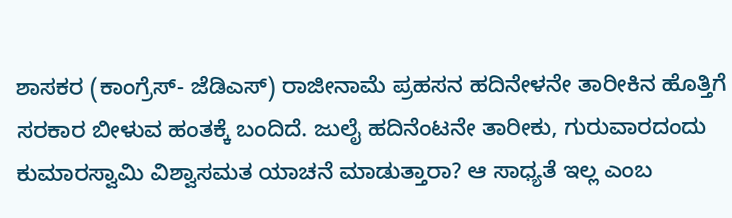ಶಾಸಕರ (ಕಾಂಗ್ರೆಸ್- ಜೆಡಿಎಸ್) ರಾಜೀನಾಮೆ ಪ್ರಹಸನ ಹದಿನೇಳನೇ ತಾರೀಕಿನ ಹೊತ್ತಿಗೆ ಸರಕಾರ ಬೀಳುವ ಹಂತಕ್ಕೆ ಬಂದಿದೆ. ಜುಲೈ ಹದಿನೆಂಟನೇ ತಾರೀಕು, ಗುರುವಾರದಂದು ಕುಮಾರಸ್ವಾಮಿ ವಿಶ್ವಾಸಮತ ಯಾಚನೆ ಮಾಡುತ್ತಾರಾ? ಆ ಸಾಧ್ಯತೆ ಇಲ್ಲ ಎಂಬ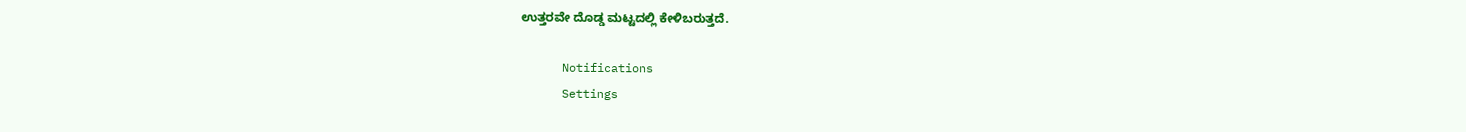ಉತ್ತರವೇ ದೊಡ್ಡ ಮಟ್ಟದಲ್ಲಿ ಕೇಳಿಬರುತ್ತದೆ.

      Notifications
      Settings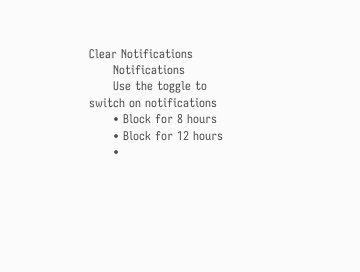Clear Notifications
      Notifications
      Use the toggle to switch on notifications
      • Block for 8 hours
      • Block for 12 hours
      •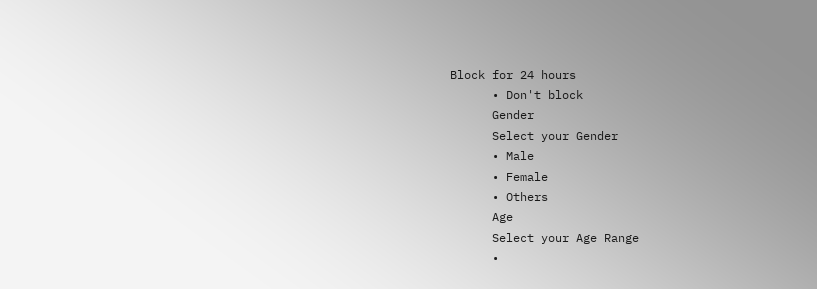Block for 24 hours
      • Don't block
      Gender
      Select your Gender
      • Male
      • Female
      • Others
      Age
      Select your Age Range
      •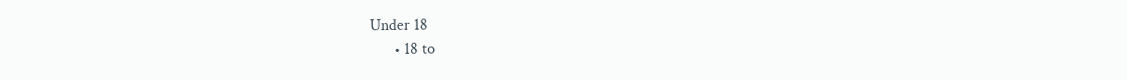Under 18
      • 18 to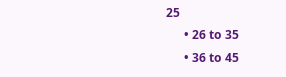25
      • 26 to 35
      • 36 to 45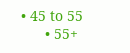• 45 to 55
      • 55+